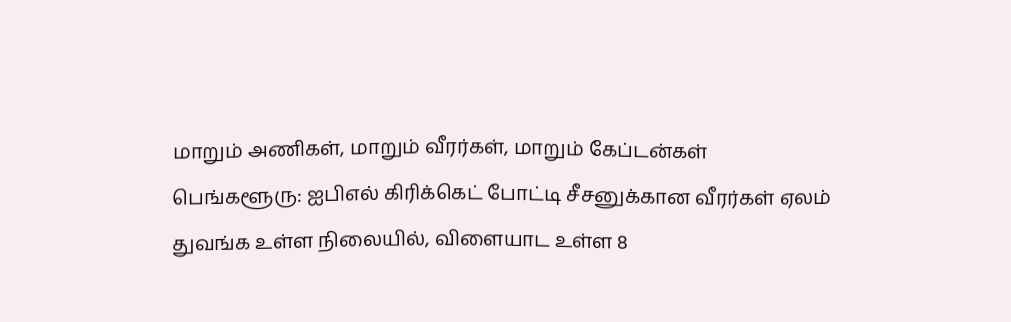மாறும் அணிகள், மாறும் வீரர்கள், மாறும் கேப்டன்கள்
பெங்களூரு: ஐபிஎல் கிரிக்கெட் போட்டி சீசனுக்கான வீரர்கள் ஏலம் துவங்க உள்ள நிலையில், விளையாட உள்ள 8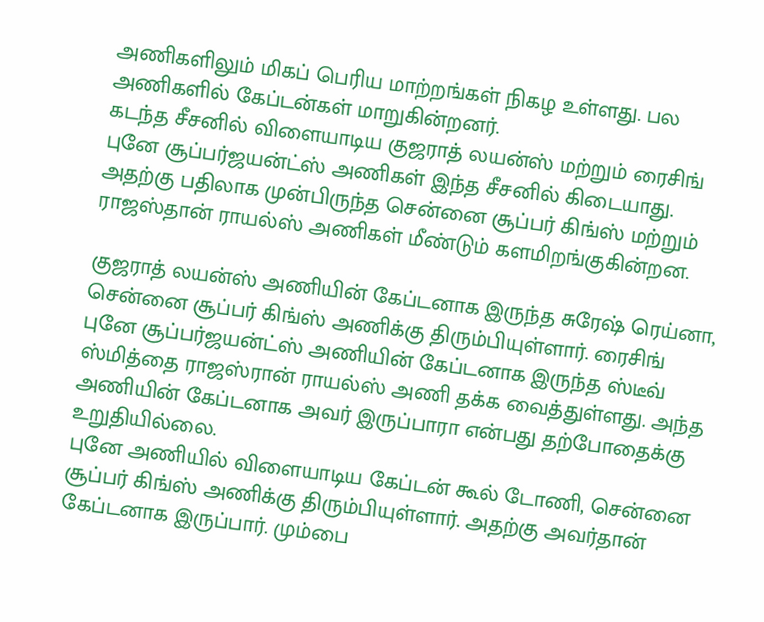அணிகளிலும் மிகப் பெரிய மாற்றங்கள் நிகழ உள்ளது. பல அணிகளில் கேப்டன்கள் மாறுகின்றனர்.
கடந்த சீசனில் விளையாடிய குஜராத் லயன்ஸ் மற்றும் ரைசிங் புனே சூப்பர்ஜயன்ட்ஸ் அணிகள் இந்த சீசனில் கிடையாது. அதற்கு பதிலாக முன்பிருந்த சென்னை சூப்பர் கிங்ஸ் மற்றும் ராஜஸ்தான் ராயல்ஸ் அணிகள் மீண்டும் களமிறங்குகின்றன.

குஜராத் லயன்ஸ் அணியின் கேப்டனாக இருந்த சுரேஷ் ரெய்னா, சென்னை சூப்பர் கிங்ஸ் அணிக்கு திரும்பியுள்ளார். ரைசிங் புனே சூப்பர்ஜயன்ட்ஸ் அணியின் கேப்டனாக இருந்த ஸ்டீவ் ஸ்மித்தை ராஜஸ்ரான் ராயல்ஸ் அணி தக்க வைத்துள்ளது. அந்த அணியின் கேப்டனாக அவர் இருப்பாரா என்பது தற்போதைக்கு உறுதியில்லை.
புனே அணியில் விளையாடிய கேப்டன் கூல் டோணி, சென்னை சூப்பர் கிங்ஸ் அணிக்கு திரும்பியுள்ளார். அதற்கு அவர்தான் கேப்டனாக இருப்பார். மும்பை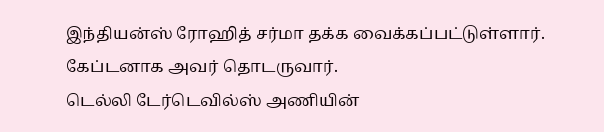இந்தியன்ஸ் ரோஹித் சர்மா தக்க வைக்கப்பட்டுள்ளார். கேப்டனாக அவர் தொடருவார்.
டெல்லி டேர்டெவில்ஸ் அணியின்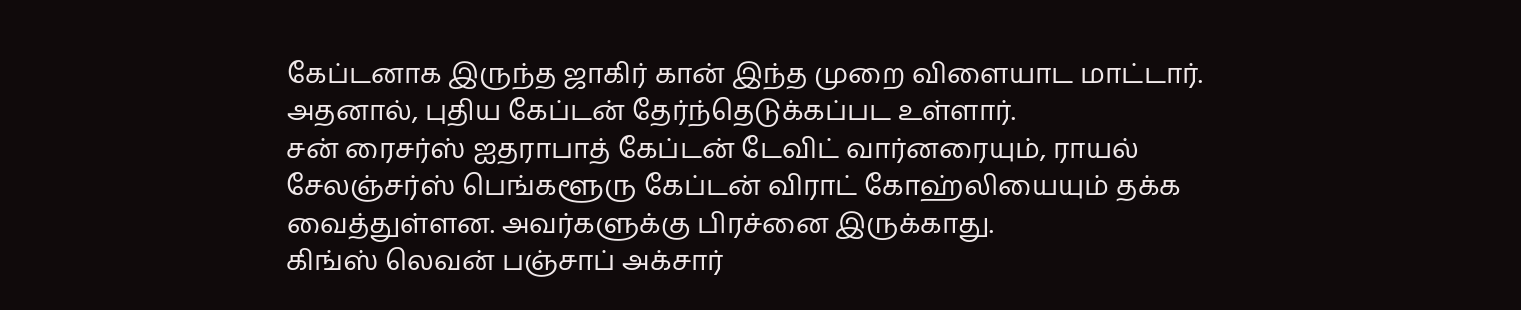கேப்டனாக இருந்த ஜாகிர் கான் இந்த முறை விளையாட மாட்டார். அதனால், புதிய கேப்டன் தேர்ந்தெடுக்கப்பட உள்ளார்.
சன் ரைசர்ஸ் ஐதராபாத் கேப்டன் டேவிட் வார்னரையும், ராயல் சேலஞ்சர்ஸ் பெங்களூரு கேப்டன் விராட் கோஹ்லியையும் தக்க வைத்துள்ளன. அவர்களுக்கு பிரச்னை இருக்காது.
கிங்ஸ் லெவன் பஞ்சாப் அக்சார்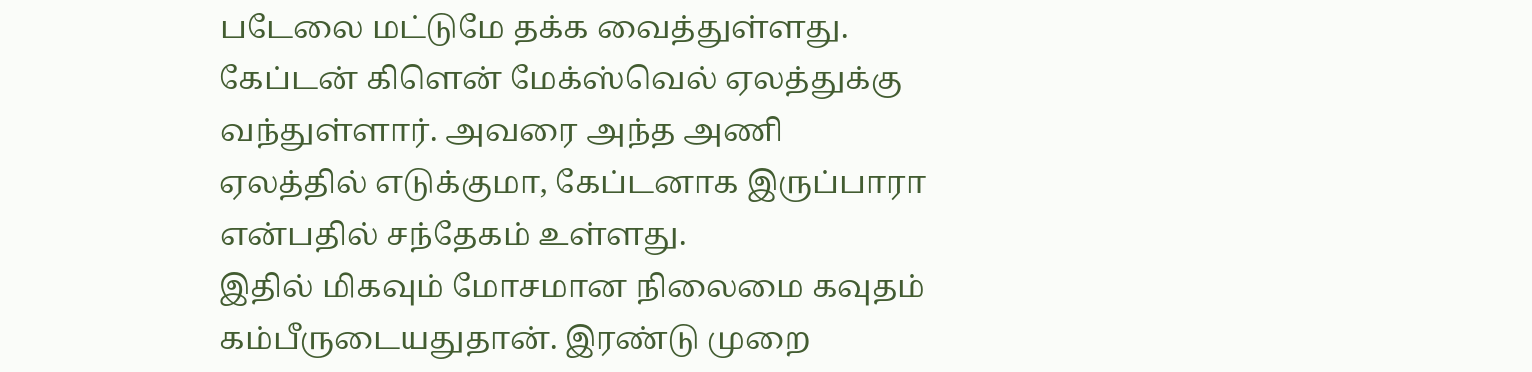படேலை மட்டுமே தக்க வைத்துள்ளது. கேப்டன் கிளென் மேக்ஸ்வெல் ஏலத்துக்கு வந்துள்ளார். அவரை அந்த அணி ஏலத்தில் எடுக்குமா, கேப்டனாக இருப்பாரா என்பதில் சந்தேகம் உள்ளது.
இதில் மிகவும் மோசமான நிலைமை கவுதம் கம்பீருடையதுதான். இரண்டு முறை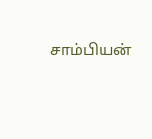சாம்பியன்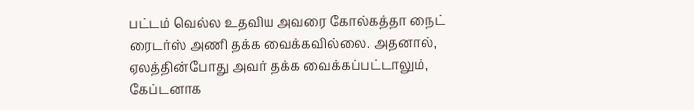பட்டம் வெல்ல உதவிய அவரை கோல்கத்தா நைட் ரைடர்ஸ் அணி தக்க வைக்கவில்லை. அதனால், ஏலத்தின்போது அவர் தக்க வைக்கப்பட்டாலும், கேப்டனாக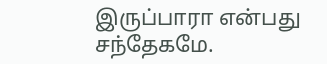இருப்பாரா என்பது சந்தேகமே.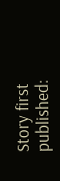Story first published: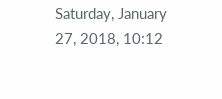Saturday, January 27, 2018, 10:12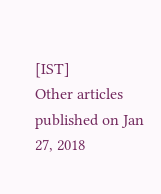[IST]
Other articles published on Jan 27, 2018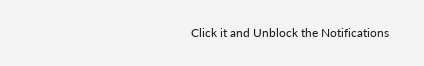Click it and Unblock the Notifications